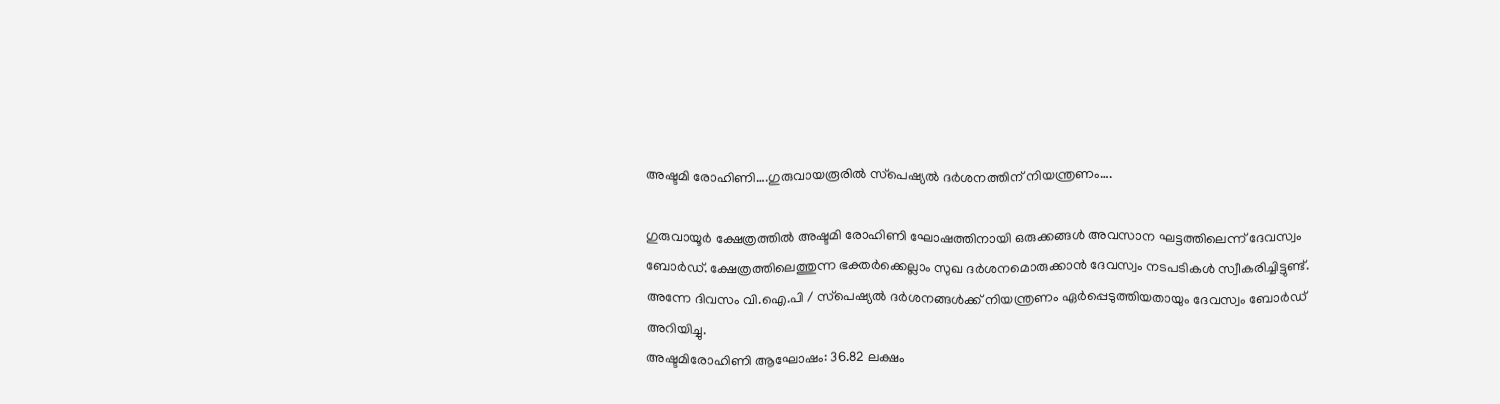അഷ്ടമി രോഹിണി….ഗുരുവായരൂരില്‍ സ്‌പെഷ്യല്‍ ദര്‍ശനത്തിന് നിയന്ത്രണം….

ഗുരുവായൂര്‍ ക്ഷേത്രത്തില്‍ അഷ്ടമി രോഹിണി ഘോഷത്തിനായി ഒരുക്കങ്ങള്‍ അവസാന ഘട്ടത്തിലെന്ന് ദേവസ്വം ബോര്‍ഡ്. ക്ഷേത്രത്തിലെത്തുന്ന ഭക്തര്‍ക്കെല്ലാം സുഖ ദര്‍ശനമൊരുക്കാന്‍ ദേവസ്വം നടപടികള്‍ സ്വീകരിച്ചിട്ടുണ്ട്. അന്നേ ദിവസം വി.ഐ.പി / സ്‌പെഷ്യല്‍ ദര്‍ശനങ്ങള്‍ക്ക് നിയന്ത്രണം ഏര്‍പ്പെടുത്തിയതായും ദേവസ്വം ബോര്‍ഡ് അറിയിച്ചു.
അഷ്ടമിരോഹിണി ആഘോഷം: 36.82 ലക്ഷം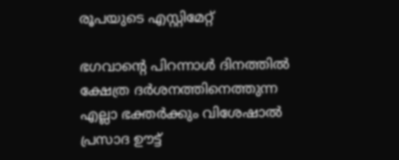രൂപയുടെ എസ്റ്റിമേറ്റ്

ഭഗവാന്റെ പിറന്നാള്‍ ദിനത്തില്‍ ക്ഷേത്ര ദര്‍ശനത്തിനെത്തുന്ന എല്ലാ ഭക്തര്‍ക്കും വിശേഷാല്‍ പ്രസാദ ഊട്ട്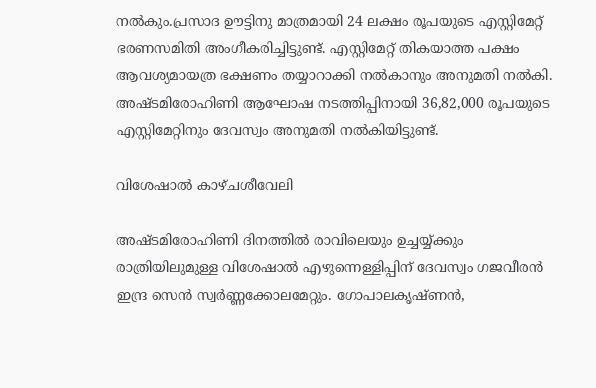നല്‍കും.പ്രസാദ ഊട്ടിനു മാത്രമായി 24 ലക്ഷം രൂപയുടെ എസ്റ്റിമേറ്റ് ഭരണസമിതി അംഗീകരിച്ചിട്ടുണ്ട്. എസ്റ്റിമേറ്റ് തികയാത്ത പക്ഷം ആവശ്യമായത്ര ഭക്ഷണം തയ്യാറാക്കി നല്‍കാനും അനുമതി നല്‍കി. അഷ്ടമിരോഹിണി ആഘോഷ നടത്തിപ്പിനായി 36,82,000 രൂപയുടെ എസ്റ്റിമേറ്റിനും ദേവസ്വം അനുമതി നല്‍കിയിട്ടുണ്ട്.

വിശേഷാല്‍ കാഴ്ചശീവേലി

അഷ്ടമിരോഹിണി ദിനത്തില്‍ രാവിലെയും ഉച്ചയ്യ്ക്കും രാത്രിയിലുമുള്ള വിശേഷാല്‍ എഴുന്നെള്ളിപ്പിന് ദേവസ്വം ഗജവീരന്‍ ഇന്ദ്ര സെന്‍ സ്വര്‍ണ്ണക്കോലമേറ്റും. ഗോപാലകൃഷ്ണന്‍,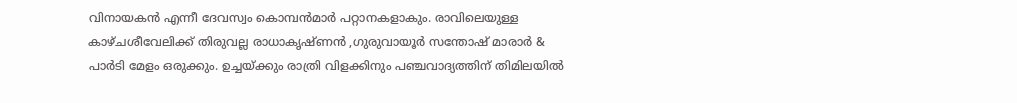വിനായകന്‍ എന്നീ ദേവസ്വം കൊമ്പന്‍മാര്‍ പറ്റാനകളാകും. രാവിലെയുള്ള കാഴ്ചശീവേലിക്ക് തിരുവല്ല രാധാകൃഷ്ണന്‍ ,ഗുരുവായൂര്‍ സന്തോഷ് മാരാര്‍ & പാര്‍ടി മേളം ഒരുക്കും. ഉച്ചയ്ക്കും രാത്രി വിളക്കിനും പഞ്ചവാദ്യത്തിന് തിമിലയില്‍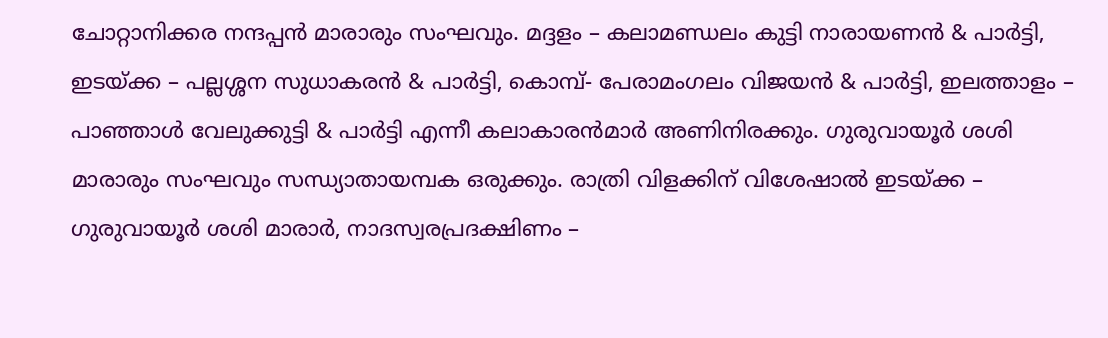ചോറ്റാനിക്കര നന്ദപ്പന്‍ മാരാരും സംഘവും. മദ്ദളം – കലാമണ്ഡലം കുട്ടി നാരായണന്‍ & പാര്‍ട്ടി, ഇടയ്ക്ക – പല്ലശ്ശന സുധാകരന്‍ & പാര്‍ട്ടി, കൊമ്പ്- പേരാമംഗലം വിജയന്‍ & പാര്‍ട്ടി, ഇലത്താളം – പാഞ്ഞാള്‍ വേലുക്കുട്ടി & പാര്‍ട്ടി എന്നീ കലാകാരന്‍മാര്‍ അണിനിരക്കും. ഗുരുവായൂര്‍ ശശി മാരാരും സംഘവും സന്ധ്യാതായമ്പക ഒരുക്കും. രാത്രി വിളക്കിന് വിശേഷാല്‍ ഇടയ്ക്ക – ഗുരുവായൂര്‍ ശശി മാരാര്‍, നാദസ്വരപ്രദക്ഷിണം –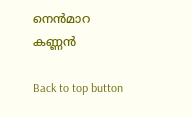നെന്‍മാറ കണ്ണന്‍

Back to top button